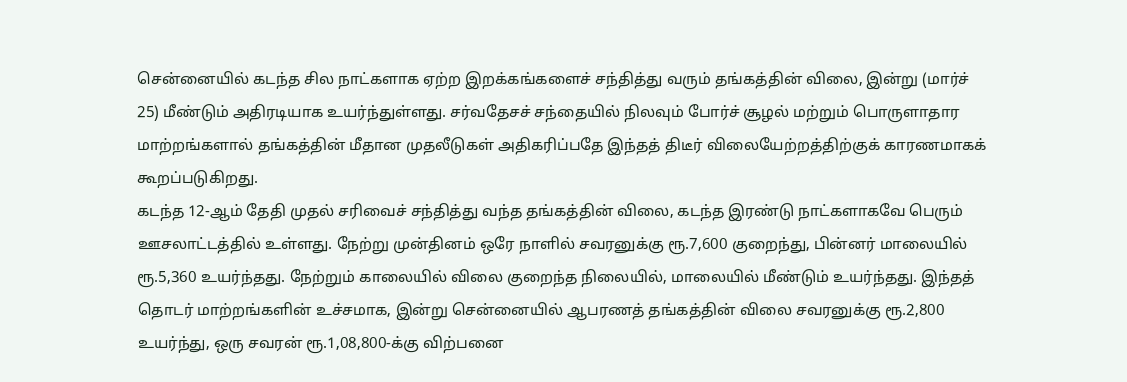சென்னையில் கடந்த சில நாட்களாக ஏற்ற இறக்கங்களைச் சந்தித்து வரும் தங்கத்தின் விலை, இன்று (மார்ச் 25) மீண்டும் அதிரடியாக உயர்ந்துள்ளது. சர்வதேசச் சந்தையில் நிலவும் போர்ச் சூழல் மற்றும் பொருளாதார மாற்றங்களால் தங்கத்தின் மீதான முதலீடுகள் அதிகரிப்பதே இந்தத் திடீர் விலையேற்றத்திற்குக் காரணமாகக் கூறப்படுகிறது.
கடந்த 12-ஆம் தேதி முதல் சரிவைச் சந்தித்து வந்த தங்கத்தின் விலை, கடந்த இரண்டு நாட்களாகவே பெரும் ஊசலாட்டத்தில் உள்ளது. நேற்று முன்தினம் ஒரே நாளில் சவரனுக்கு ரூ.7,600 குறைந்து, பின்னர் மாலையில் ரூ.5,360 உயர்ந்தது. நேற்றும் காலையில் விலை குறைந்த நிலையில், மாலையில் மீண்டும் உயர்ந்தது. இந்தத் தொடர் மாற்றங்களின் உச்சமாக, இன்று சென்னையில் ஆபரணத் தங்கத்தின் விலை சவரனுக்கு ரூ.2,800 உயர்ந்து, ஒரு சவரன் ரூ.1,08,800-க்கு விற்பனை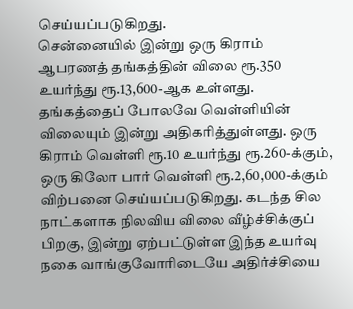செய்யப்படுகிறது.
சென்னையில் இன்று ஒரு கிராம் ஆபரணத் தங்கத்தின் விலை ரூ.350 உயர்ந்து ரூ.13,600-ஆக உள்ளது. தங்கத்தைப் போலவே வெள்ளியின் விலையும் இன்று அதிகரித்துள்ளது. ஒரு கிராம் வெள்ளி ரூ.10 உயர்ந்து ரூ.260-க்கும், ஒரு கிலோ பார் வெள்ளி ரூ.2,60,000-க்கும் விற்பனை செய்யப்படுகிறது. கடந்த சில நாட்களாக நிலவிய விலை வீழ்ச்சிக்குப் பிறகு, இன்று ஏற்பட்டுள்ள இந்த உயர்வு நகை வாங்குவோரிடையே அதிர்ச்சியை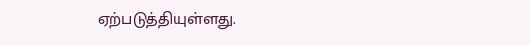ஏற்படுத்தியுள்ளது.